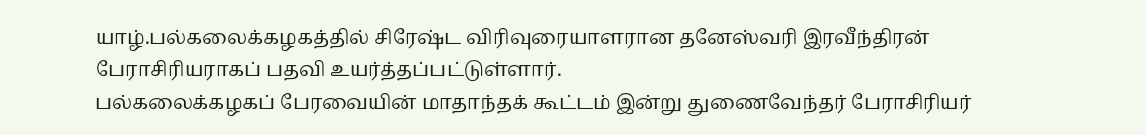யாழ்.பல்கலைக்கழகத்தில் சிரேஷ்ட விரிவுரையாளரான தனேஸ்வரி இரவீந்திரன் பேராசிரியராகப் பதவி உயர்த்தப்பட்டுள்ளார்.
பல்கலைக்கழகப் பேரவையின் மாதாந்தக் கூட்டம் இன்று துணைவேந்தர் பேராசிரியர்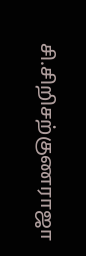சி.சிறிசற்குணராஜா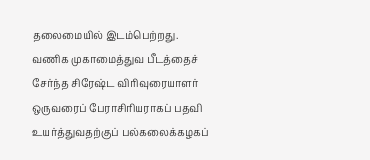தலைமையில் இடம்பெற்றது.
வணிக முகாமைத்துவ பீடத்தைச் சேர்ந்த சிரேஷ்ட விரிவுரையாளர் ஒருவரைப் பேராசிரியராகப் பதவி உயர்த்துவதற்குப் பல்கலைக்கழகப்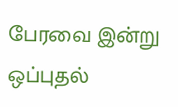பேரவை இன்று ஒப்புதல்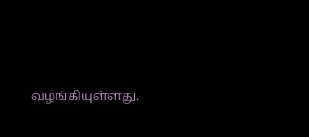வழங்கியுள்ளது.